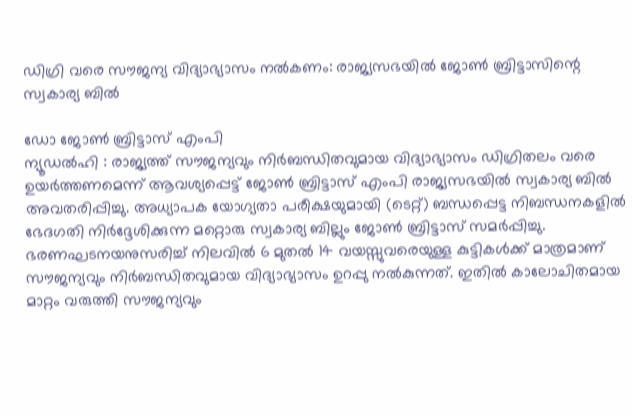ഡിഗ്രി വരെ സൗജന്യ വിദ്യാഭ്യാസം നൽകണം: രാജ്യസഭയിൽ ജോൺ ബ്രിട്ടാസിന്റെ സ്വകാര്യ ബിൽ

ഡോ ജോൺ ബ്രിട്ടാസ് എംപി
ന്യൂഡൽഹി : രാജ്യത്ത് സൗജന്യവും നിർബന്ധിതവുമായ വിദ്യാഭ്യാസം ഡിഗ്രിതലം വരെ ഉയർത്തണമെന്ന് ആവശ്യപ്പെട്ട് ജോൺ ബ്രിട്ടാസ് എംപി രാജ്യസഭയിൽ സ്വകാര്യ ബിൽ അവതരിപ്പിച്ചു. അധ്യാപക യോഗ്യതാ പരീക്ഷയുമായി (ടെറ്റ്) ബന്ധപ്പെട്ട നിബന്ധനകളിൽ ഭേദഗതി നിർദ്ദേശിക്കുന്ന മറ്റൊരു സ്വകാര്യ ബില്ലും ജോൺ ബ്രിട്ടാസ് സമർപ്പിച്ചു.
ഭരണഘടനയനുസരിച്ച് നിലവിൽ 6 മുതൽ 14 വയസ്സുവരെയുള്ള കുട്ടികൾക്ക് മാത്രമാണ് സൗജന്യവും നിർബന്ധിതവുമായ വിദ്യാഭ്യാസം ഉറപ്പു നൽകുന്നത്. ഇതിൽ കാലോചിതമായ മാറ്റം വരുത്തി സൗജന്യവും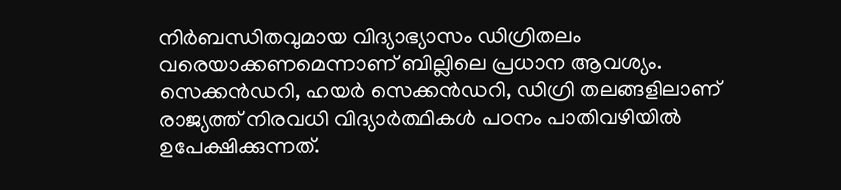നിർബന്ധിതവുമായ വിദ്യാഭ്യാസം ഡിഗ്രിതലം വരെയാക്കണമെന്നാണ് ബില്ലിലെ പ്രധാന ആവശ്യം.
സെക്കൻഡറി, ഹയർ സെക്കൻഡറി, ഡിഗ്രി തലങ്ങളിലാണ് രാജ്യത്ത് നിരവധി വിദ്യാർത്ഥികൾ പഠനം പാതിവഴിയിൽ ഉപേക്ഷിക്കുന്നത്.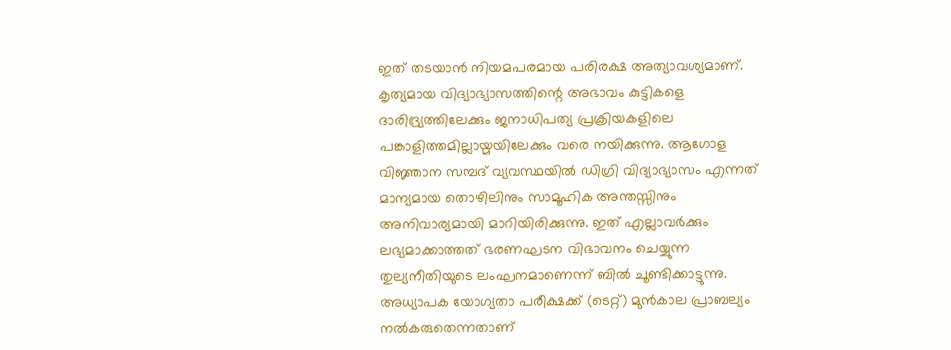ഇത് തടയാൻ നിയമപരമായ പരിരക്ഷ അത്യാവശ്യമാണ്. കൃത്യമായ വിദ്യാഭ്യാസത്തിന്റെ അഭാവം കുട്ടികളെ ദാരിദ്ര്യത്തിലേക്കും ജനാധിപത്യ പ്രക്രിയകളിലെ പങ്കാളിത്തമില്ലായ്മയിലേക്കും വരെ നയിക്കുന്നു. ആഗോള വിജ്ഞാന സമ്പദ് വ്യവസ്ഥയിൽ ഡിഗ്രി വിദ്യാഭ്യാസം എന്നത് മാന്യമായ തൊഴിലിനും സാമൂഹിക അന്തസ്സിനും അനിവാര്യമായി മാറിയിരിക്കുന്നു. ഇത് എല്ലാവർക്കും ലഭ്യമാക്കാത്തത് ഭരണഘടന വിഭാവനം ചെയ്യുന്ന തുല്യനീതിയുടെ ലംഘനമാണെന്ന് ബിൽ ചൂണ്ടിക്കാട്ടുന്നു.
അധ്യാപക യോഗ്യതാ പരീക്ഷക്ക് (ടെറ്റ്) മുൻകാല പ്രാബല്യം നൽകരുതെന്നതാണ്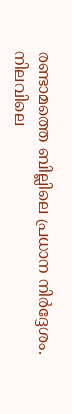രണ്ടാമത്തെ ബില്ലിലെ പ്രധാന നിർദ്ദേശം. നിലവിലെ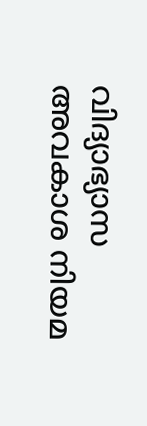വിദ്യാഭ്യാസ അവകാശ നിയമ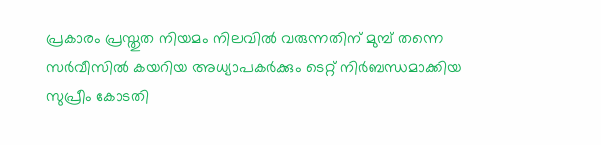പ്രകാരം പ്രസ്തുത നിയമം നിലവിൽ വരുന്നതിന് മുമ്പ് തന്നെ സർവീസിൽ കയറിയ അധ്യാപകർക്കും ടെറ്റ് നിർബന്ധമാക്കിയ സുപ്രീം കോടതി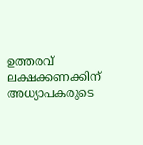ഉത്തരവ് ലക്ഷക്കണക്കിന് അധ്യാപകരുടെ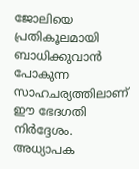ജോലിയെ പ്രതികൂലമായി ബാധിക്കുവാൻ പോകുന്ന സാഹചര്യത്തിലാണ് ഈ ഭേദഗതി നിർദ്ദേശം.
അധ്യാപക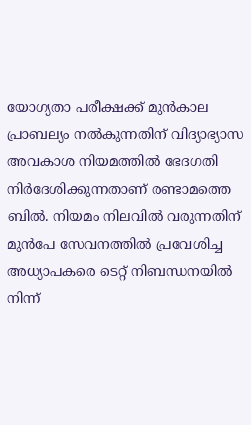യോഗ്യതാ പരീക്ഷക്ക് മുൻകാല പ്രാബല്യം നൽകുന്നതിന് വിദ്യാഭ്യാസ അവകാശ നിയമത്തിൽ ഭേദഗതി നിർദേശിക്കുന്നതാണ് രണ്ടാമത്തെ ബിൽ. നിയമം നിലവിൽ വരുന്നതിന് മുൻപേ സേവനത്തിൽ പ്രവേശിച്ച അധ്യാപകരെ ടെറ്റ് നിബന്ധനയിൽ നിന്ന്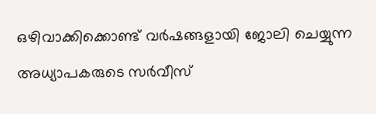ഒഴിവാക്കിക്കൊണ്ട് വർഷങ്ങളായി ജോലി ചെയ്യുന്ന അധ്യാപകരുടെ സർവീസ്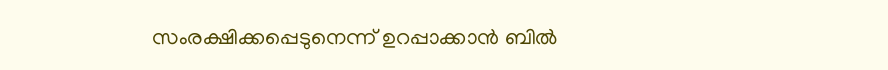സംരക്ഷിക്കപ്പെടുനെന്ന് ഉറപ്പാക്കാൻ ബിൽ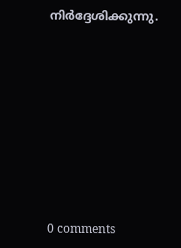നിർദ്ദേശിക്കുന്നു.










0 comments